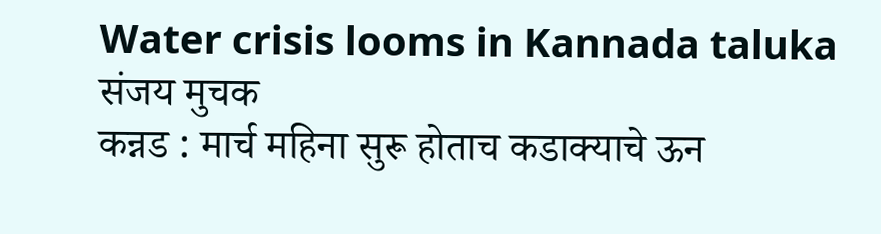Water crisis looms in Kannada taluka
संजय मुचक
कन्नड : मार्च महिना सुरू होताच कडाक्याचे ऊन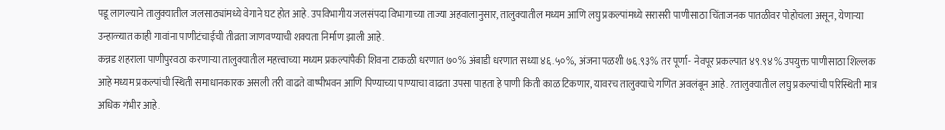पडू लागल्याने तालुक्यातील जलसाठ्यांमध्ये वेगाने घट होत आहे. उपविभागीय जलसंपदा विभागाच्या ताज्या अहवालानुसार, तालुक्यातील मध्यम आणि लघु प्रकल्पांमध्ये सरासरी पाणीसाठा चिंताजनक पातळीवर पोहोचला असून, येणाऱ्या उन्हाळ्यात काही गावांना पाणीटंचाईची तीव्रता जाणवण्याची शक्यता निर्माण झाली आहे.
कन्नड शहराला पाणीपुरवठा करणाऱ्या तालुक्यातील महत्त्वाच्या मध्यम प्रकल्पांपैकी शिवना टाकळी धरणात ७०% अंबाडी धरणात सध्या ४६.५०%, अंजना पळशी ७६.९३% तर पूर्णा- नेवपूर प्रकल्पात ४९.९४% उपयुक्त पाणीसाठा शिल्लक आहे मध्यम प्रकल्पांची स्थिती समाधानकारक असली तरी वाढते वाष्पीभवन आणि पिण्याच्या पाण्याचा वाढता उपसा पाहता हे पाणी किती काळ टिकणार, यावरच तालुक्याचे गणित अवलंबून आहे. ?तालुक्यातील लघु प्रकल्पांची परिस्थिती मात्र अधिक गंभीर आहे.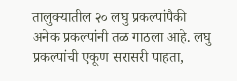तालुक्यातील २० लघु प्रकल्पांपैकी अनेक प्रकल्पांनी तळ गाठला आहे. लघु प्रकल्पांची एकूण सरासरी पाहता,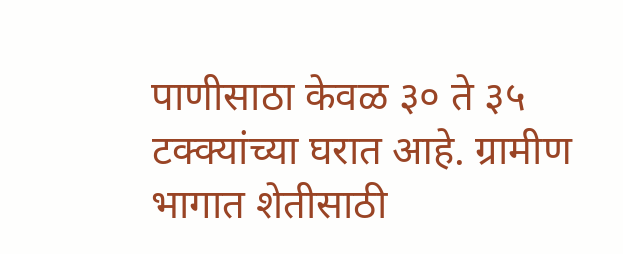पाणीसाठा केवळ ३० ते ३५ टक्क्यांच्या घरात आहे. ग्रामीण भागात शेतीसाठी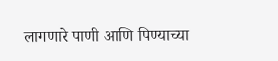लागणारे पाणी आणि पिण्याच्या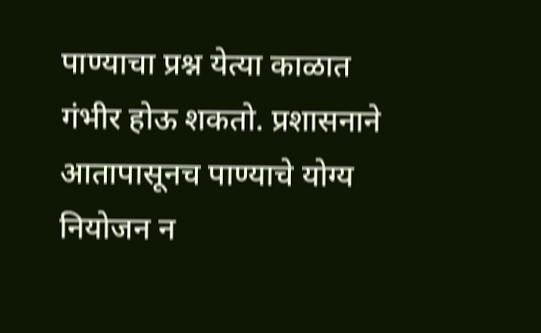पाण्याचा प्रश्न येत्या काळात गंभीर होऊ शकतो. प्रशासनाने आतापासूनच पाण्याचे योग्य नियोजन न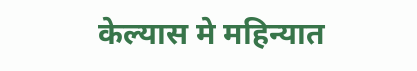केल्यास मे महिन्यात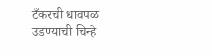टँकरची धावपळ उडण्याची चिन्हे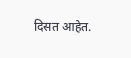दिसत आहेत.